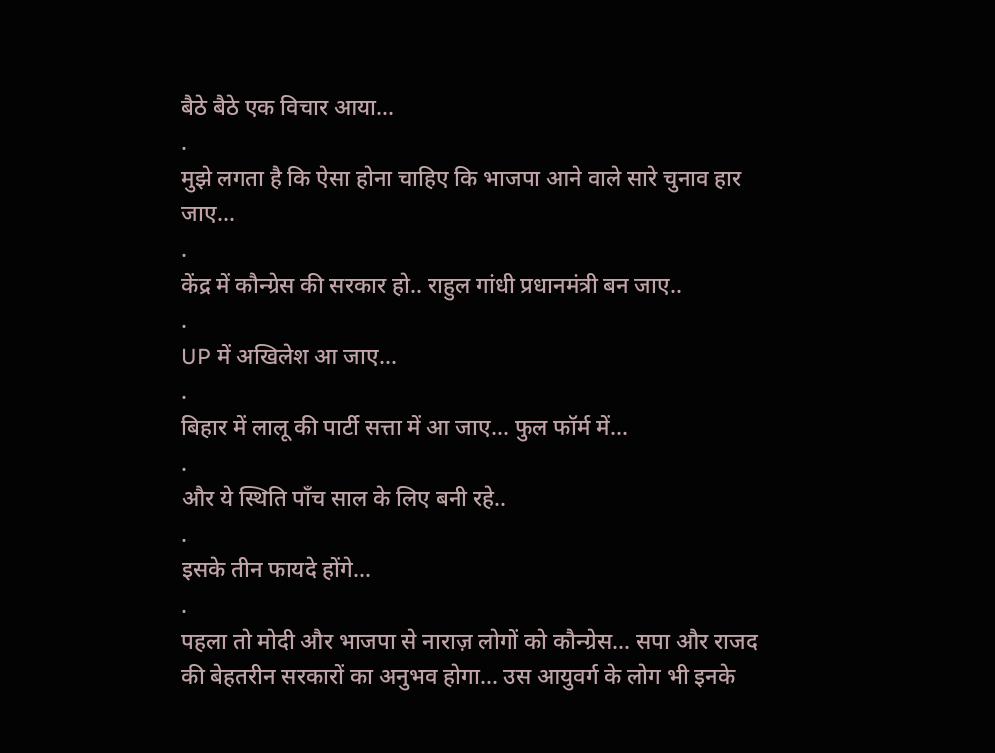बैठे बैठे एक विचार आया...
.
मुझे लगता है कि ऐसा होना चाहिए कि भाजपा आने वाले सारे चुनाव हार जाए...
.
केंद्र में कौन्ग्रेस की सरकार हो.. राहुल गांधी प्रधानमंत्री बन जाए..
.
UP में अखिलेश आ जाए...
.
बिहार में लालू की पार्टी सत्ता में आ जाए... फुल फॉर्म में...
.
और ये स्थिति पाँच साल के लिए बनी रहे..
.
इसके तीन फायदे होंगे...
.
पहला तो मोदी और भाजपा से नाराज़ लोगों को कौन्ग्रेस... सपा और राजद की बेहतरीन सरकारों का अनुभव होगा... उस आयुवर्ग के लोग भी इनके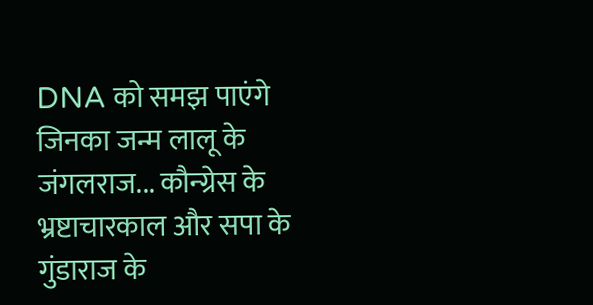DNA को समझ पाएंगे जिनका जन्म लालू के जंगलराज... कौन्ग्रेस के भ्रष्टाचारकाल और सपा के गुंडाराज के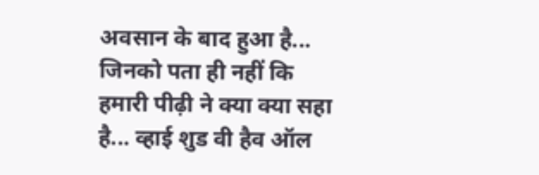अवसान के बाद हुआ है... जिनको पता ही नहीं कि हमारी पीढ़ी ने क्या क्या सहा है... व्हाई शुड वी हैव ऑल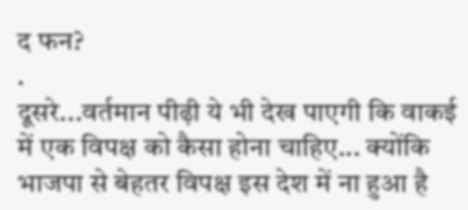द फन?
.
दूसरे...वर्तमान पीढ़ी ये भी देख पाएगी कि वाकई में एक विपक्ष को कैसा होना चाहिए... क्योंकि भाजपा से बेहतर विपक्ष इस देश में ना हुआ है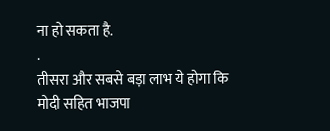ना हो सकता है.
.
तीसरा और सबसे बड़ा लाभ ये होगा कि मोदी सहित भाजपा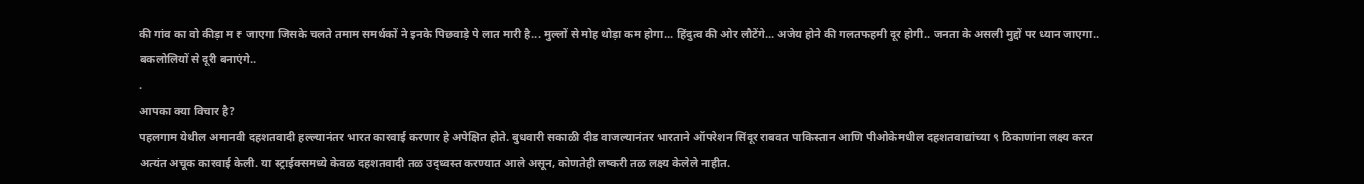की गांव का वो कीड़ा म ₹ जाएगा जिसके चलते तमाम समर्थकों ने इनके पिछवाड़े पे लात मारी है... मुल्लों से मोह थोड़ा कम होगा... हिंदुत्व की ओर लौटेंगे... अजेय होने की गलतफहमी दूर होगी.. जनता के असली मुद्दों पर ध्यान जाएगा.. बकलोलियों से दूरी बनाएंगे..
.
आपका क्या विचार है?
पहलगाम येथील अमानवी दहशतवादी हल्ल्यानंतर भारत कारवाई करणार हे अपेक्षित होते. बुधवारी सकाळी दीड वाजल्यानंतर भारताने ऑपरेशन सिंदूर राबवत पाकिस्तान आणि पीओकेमधील दहशतवाद्यांच्या ९ ठिकाणांना लक्ष्य करत अत्यंत अचूक कारवाई केली. या स्ट्राईक्समध्ये केवळ दहशतवादी तळ उद्ध्वस्त करण्यात आले असून, कोणतेही लष्करी तळ लक्ष्य केलेले नाहीत.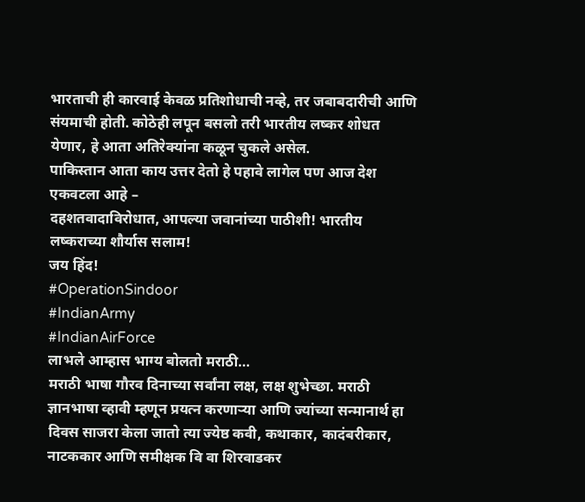भारताची ही कारवाई केवळ प्रतिशोधाची नव्हे, तर जबाबदारीची आणि संयमाची होती. कोठेही लपून बसलो तरी भारतीय लष्कर शोधत येणार, हे आता अतिरेक्यांना कळून चुकले असेल.
पाकिस्तान आता काय उत्तर देतो हे पहावे लागेल पण आज देश एकवटला आहे –
दहशतवादाविरोधात, आपल्या जवानांच्या पाठीशी! भारतीय लष्कराच्या शौर्यास सलाम!
जय हिंद!
#OperationSindoor
#IndianArmy
#IndianAirForce
लाभले आम्हास भाग्य बोलतो मराठी...
मराठी भाषा गौरव दिनाच्या सर्वांना लक्ष, लक्ष शुभेच्छा. मराठी ज्ञानभाषा व्हावी म्हणून प्रयत्न करणाऱ्या आणि ज्यांच्या सन्मानार्थ हा दिवस साजरा केला जातो त्या ज्येष्ठ कवी, कथाकार, कादंबरीकार, नाटककार आणि समीक्षक वि वा शिरवाडकर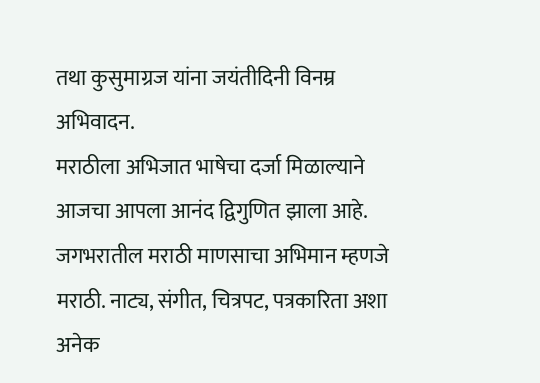तथा कुसुमाग्रज यांना जयंतीदिनी विनम्र अभिवादन.
मराठीला अभिजात भाषेचा दर्जा मिळाल्याने आजचा आपला आनंद द्विगुणित झाला आहे. जगभरातील मराठी माणसाचा अभिमान म्हणजे मराठी. नाट्य, संगीत, चित्रपट, पत्रकारिता अशा अनेक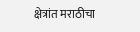क्षेत्रांत मराठीचा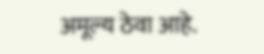अमूल्य ठेवा आहे.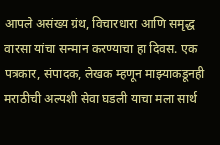आपले असंख्य ग्रंथ, विचारधारा आणि समृद्ध वारसा यांचा सन्मान करण्याचा हा दिवस. एक पत्रकार, संपादक, लेखक म्हणून माझ्याकडूनही मराठीची अल्पशी सेवा घडली याचा मला सार्थ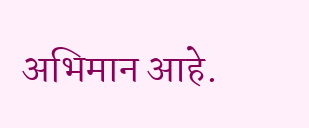अभिमान आहे.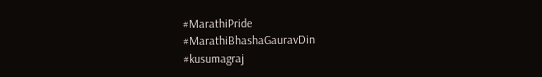#MarathiPride
#MarathiBhashaGauravDin
#kusumagraj